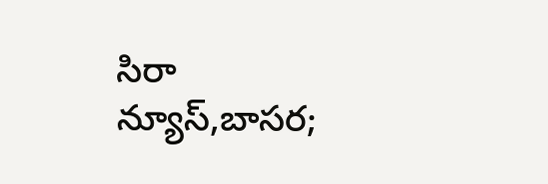సిరా న్యూస్,బాసర;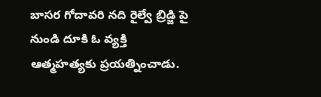బాసర గోదావరి నది రైల్వే బ్రిడ్జి పై నుండి దూకి ఓ వ్యక్తి ఆత్మహత్యకు ప్రయత్నించాడు.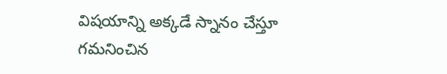విషయాన్ని అక్కడే స్నానం చేస్తూ గమనించిన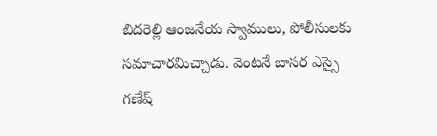బిదరెల్లి ఆంజనేయ స్వాములు, పోలీసులకు సమాచారమిచ్చాడు. వెంటనే బాసర ఎస్సై గణేష్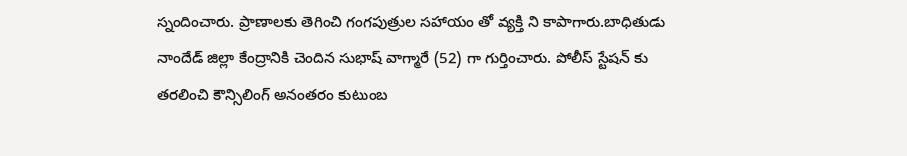స్నందించారు. ప్రాణాలకు తెగించి గంగపుత్రుల సహాయం తో వ్యక్తి ని కాపాగారు.బాధితుడు నాందేడ్ జిల్లా కేంద్రానికి చెందిన సుభాష్ వాగ్మారే (52) గా గుర్తించారు. పోలీస్ స్టేషన్ కు తరలించి కౌన్సిలింగ్ అనంతరం కుటుంబ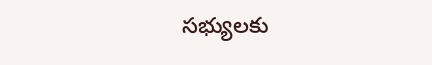సభ్యులకు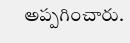అప్పగించారు.